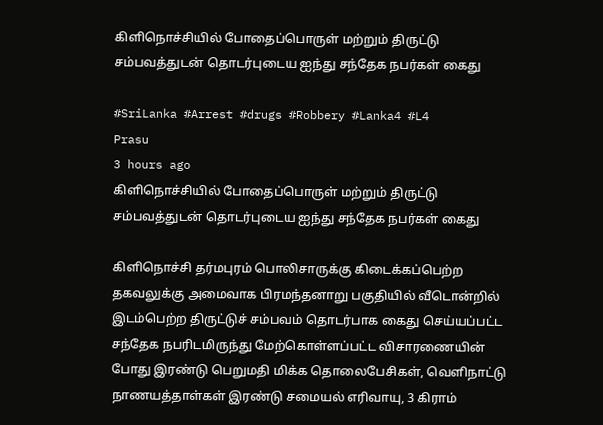கிளிநொச்சியில் போதைப்பொருள் மற்றும் திருட்டு சம்பவத்துடன் தொடர்புடைய ஐந்து சந்தேக நபர்கள் கைது

#SriLanka #Arrest #drugs #Robbery #Lanka4 #L4
Prasu
3 hours ago
கிளிநொச்சியில் போதைப்பொருள் மற்றும் திருட்டு சம்பவத்துடன் தொடர்புடைய ஐந்து சந்தேக நபர்கள் கைது

கிளிநொச்சி தர்மபுரம் பொலிசாருக்கு கிடைக்கப்பெற்ற தகவலுக்கு அமைவாக பிரமந்தனாறு பகுதியில் வீடொன்றில் இடம்பெற்ற திருட்டுச் சம்பவம் தொடர்பாக கைது செய்யப்பட்ட சந்தேக நபரிடமிருந்து மேற்கொள்ளப்பட்ட விசாரணையின் போது இரண்டு பெறுமதி மிக்க தொலைபேசிகள், வெளிநாட்டு நாணயத்தாள்கள் இரண்டு சமையல் எரிவாயு, 3 கிராம்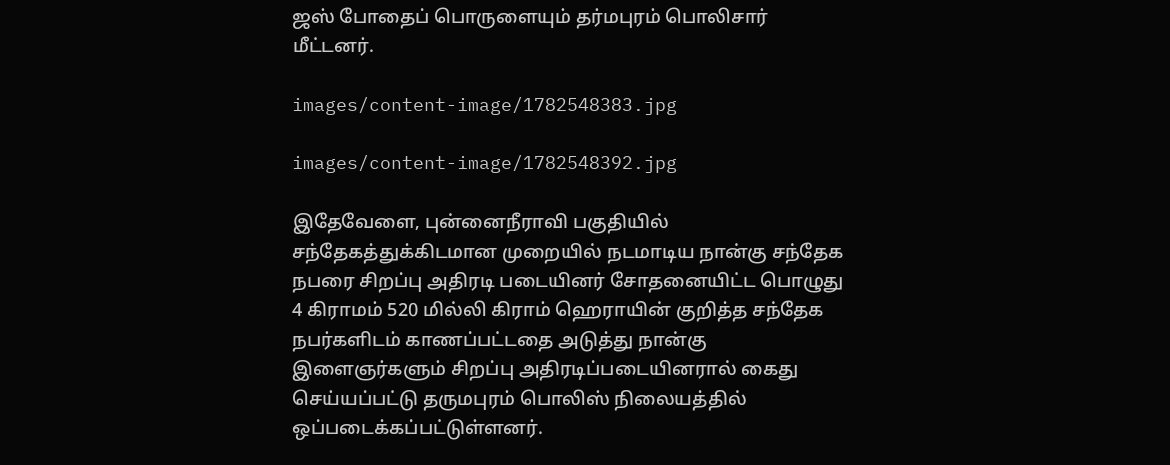ஜஸ் போதைப் பொருளையும் தர்மபுரம் பொலிசார் மீட்டனர்.

images/content-image/1782548383.jpg

images/content-image/1782548392.jpg

இதேவேளை, புன்னைநீராவி பகுதியில் சந்தேகத்துக்கிடமான முறையில் நடமாடிய நான்கு சந்தேக நபரை சிறப்பு அதிரடி படையினர் சோதனையிட்ட பொழுது 4 கிராமம் 520 மில்லி கிராம் ஹெராயின் குறித்த சந்தேக நபர்களிடம் காணப்பட்டதை அடுத்து நான்கு இளைஞர்களும் சிறப்பு அதிரடிப்படையினரால் கைது செய்யப்பட்டு தருமபுரம் பொலிஸ் நிலையத்தில் ஒப்படைக்கப்பட்டுள்ளனர்.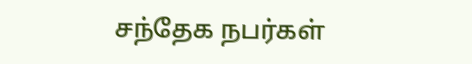சந்தேக நபர்கள்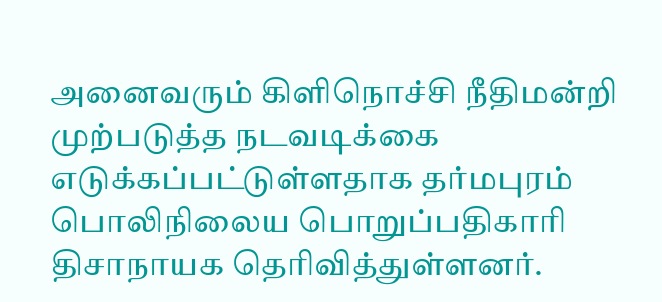அனைவரும் கிளிநொச்சி நீதிமன்றி முற்படுத்த நடவடிக்கை எடுக்கப்பட்டுள்ளதாக தர்மபுரம் பொலிநிலைய பொறுப்பதிகாரி திசாநாயக தெரிவித்துள்ளனர்.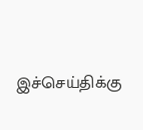இச்செய்திக்கு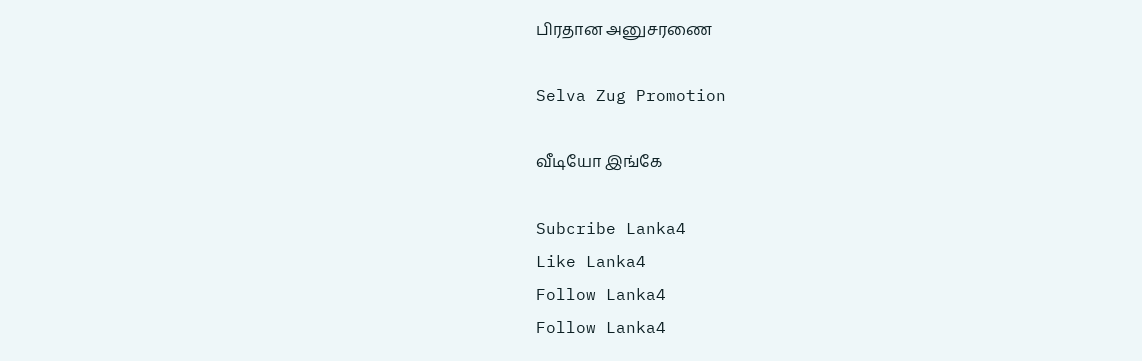பிரதான அனுசரணை

Selva Zug Promotion

வீடியோ இங்கே

Subcribe Lanka4
Like Lanka4
Follow Lanka4
Follow Lanka4